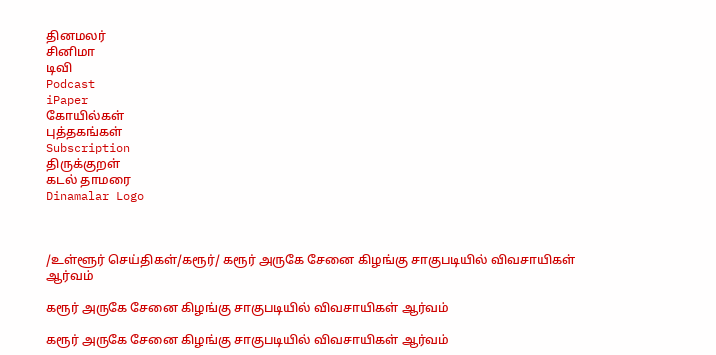தினமலர்
சினிமா
டிவி
Podcast
iPaper
கோயில்கள்
புத்தகங்கள்
Subscription
திருக்குறள்
கடல் தாமரை
Dinamalar Logo



/உள்ளூர் செய்திகள்/கரூர்/ கரூர் அருகே சேனை கிழங்கு சாகுபடியில் விவசாயிகள் ஆர்வம்

கரூர் அருகே சேனை கிழங்கு சாகுபடியில் விவசாயிகள் ஆர்வம்

கரூர் அருகே சேனை கிழங்கு சாகுபடியில் விவசாயிகள் ஆர்வம்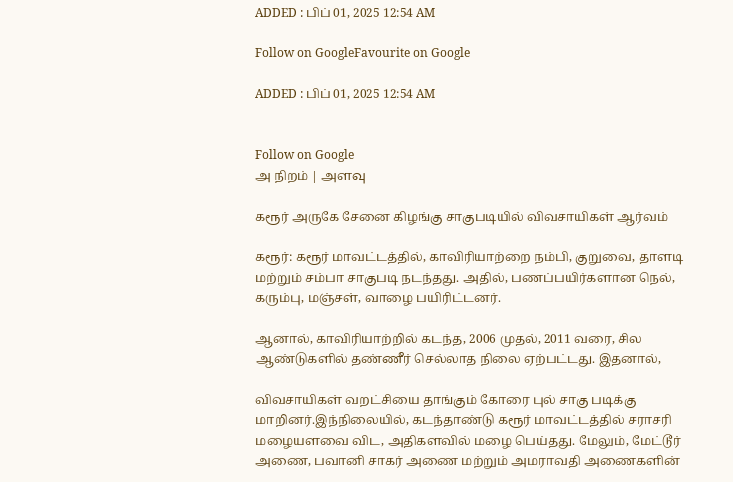ADDED : பிப் 01, 2025 12:54 AM

Follow on GoogleFavourite on Google

ADDED : பிப் 01, 2025 12:54 AM


Follow on Google
அ நிறம் | அளவு

கரூர் அருகே சேனை கிழங்கு சாகுபடியில் விவசாயிகள் ஆர்வம்

கரூர்: கரூர் மாவட்டத்தில், காவிரியாற்றை நம்பி, குறுவை, தாளடி மற்றும் சம்பா சாகுபடி நடந்தது. அதில், பணப்பயிர்களான நெல், கரும்பு, மஞ்சள், வாழை பயிரிட்டனர்.

ஆனால், காவிரியாற்றில் கடந்த, 2006 முதல், 2011 வரை, சில ஆண்டுகளில் தண்ணீர் செல்லாத நிலை ஏற்பட்டது. இதனால்,

விவசாயிகள் வறட்சியை தாங்கும் கோரை புல் சாகு படிக்கு மாறினர்.இந்நிலையில், கடந்தாண்டு கரூர் மாவட்டத்தில் சராசரி மழையளவை விட, அதிகளவில் மழை பெய்தது. மேலும், மேட்டூர் அணை, பவானி சாகர் அணை மற்றும் அமராவதி அணைகளின்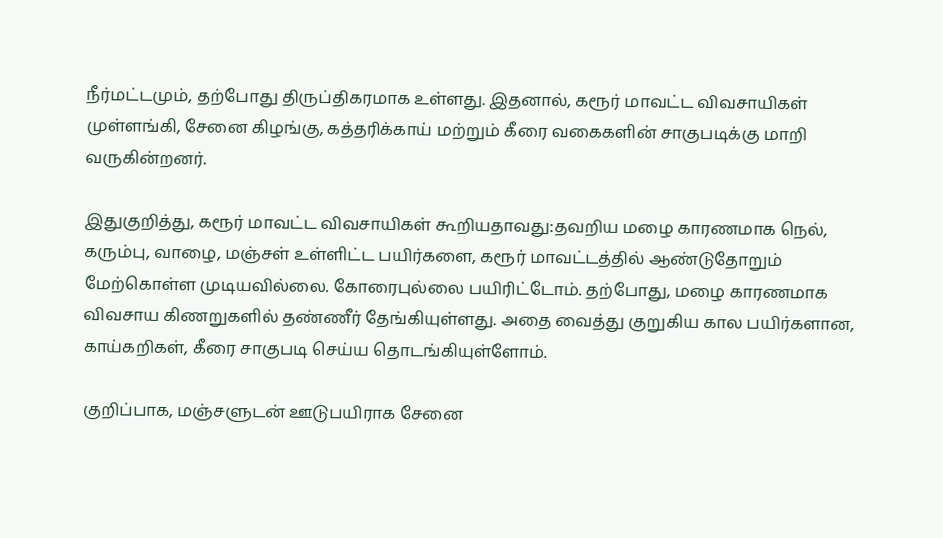நீர்மட்டமும், தற்போது திருப்திகரமாக உள்ளது. இதனால், கரூர் மாவட்ட விவசாயிகள் முள்ளங்கி, சேனை கிழங்கு, கத்தரிக்காய் மற்றும் கீரை வகைகளின் சாகுபடிக்கு மாறி வருகின்றனர்.

இதுகுறித்து, கரூர் மாவட்ட விவசாயிகள் கூறியதாவது:தவறிய மழை காரணமாக நெல், கரும்பு, வாழை, மஞ்சள் உள்ளிட்ட பயிர்களை, கரூர் மாவட்டத்தில் ஆண்டுதோறும் மேற்கொள்ள முடியவில்லை. கோரைபுல்லை பயிரிட்டோம். தற்போது, மழை காரணமாக விவசாய கிணறுகளில் தண்ணீர் தேங்கியுள்ளது. அதை வைத்து குறுகிய கால பயிர்களான, காய்கறிகள், கீரை சாகுபடி செய்ய தொடங்கியுள்ளோம்.

குறிப்பாக, மஞ்சளுடன் ஊடுபயிராக சேனை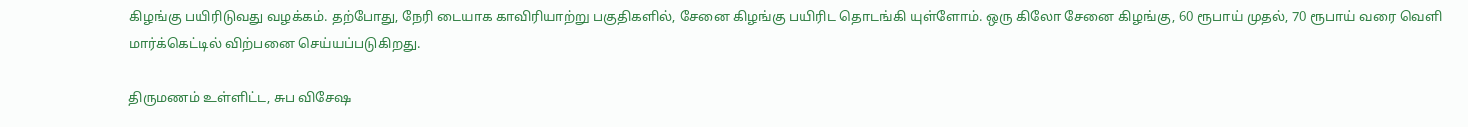கிழங்கு பயிரிடுவது வழக்கம். தற்போது, நேரி டையாக காவிரியாற்று பகுதிகளில், சேனை கிழங்கு பயிரிட தொடங்கி யுள்ளோம். ஒரு கிலோ சேனை கிழங்கு, 60 ரூபாய் முதல், 70 ரூபாய் வரை வெளி மார்க்கெட்டில் விற்பனை செய்யப்படுகிறது.

திருமணம் உள்ளிட்ட, சுப விசேஷ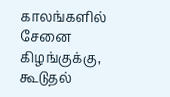காலங்களில் சேனை கிழங்குக்கு, கூடுதல்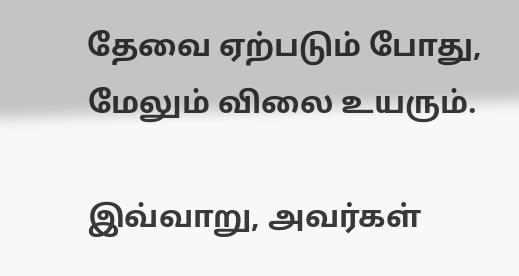தேவை ஏற்படும் போது, மேலும் விலை உயரும்.

இவ்வாறு, அவர்கள்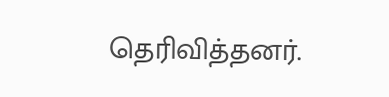தெரிவித்தனர்.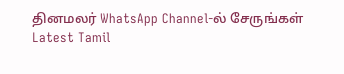தினமலர் WhatsApp Channel-ல் சேருங்கள்
Latest Tamil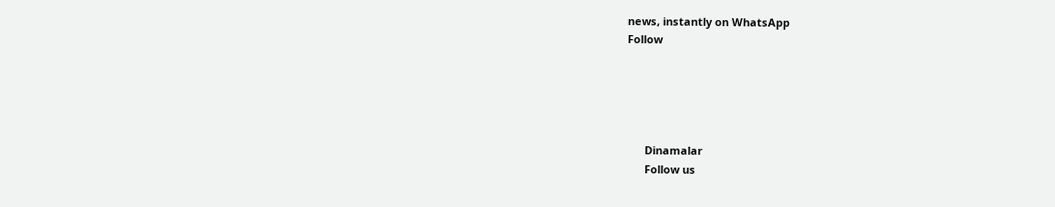news, instantly on WhatsApp
Follow





      Dinamalar
      Follow us